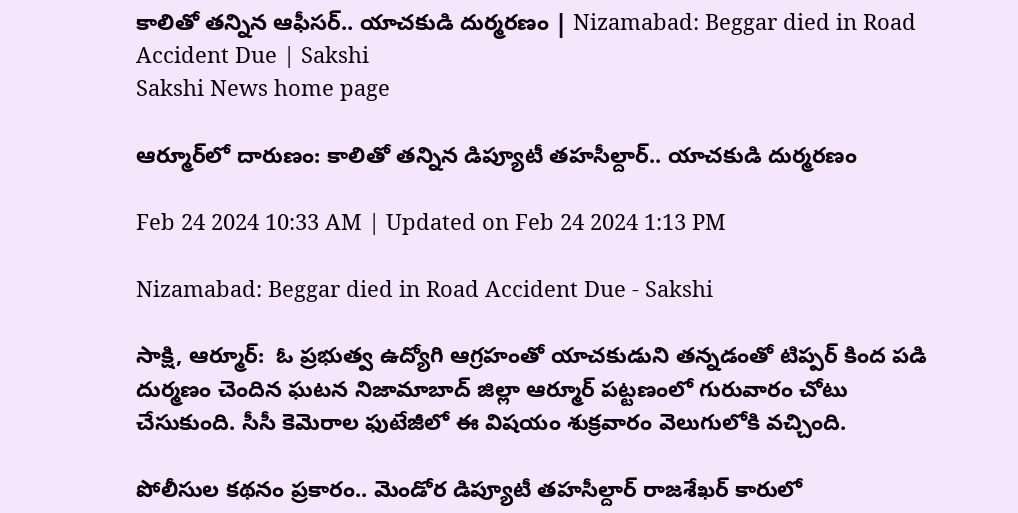కాలితో తన్నిన ఆఫీసర్‌.. యాచకుడి దుర్మరణం | Nizamabad: Beggar died in Road Accident Due | Sakshi
Sakshi News home page

ఆర్మూర్‌లో దారుణం: కాలితో తన్నిన డిప్యూటీ తహసీల్దార్‌.. యాచకుడి దుర్మరణం

Feb 24 2024 10:33 AM | Updated on Feb 24 2024 1:13 PM

Nizamabad: Beggar died in Road Accident Due - Sakshi

సాక్షి, ఆర్మూర్‌:  ఓ ప్రభుత్వ ఉద్యోగి ఆగ్రహంతో యాచకుడుని తన్నడంతో టిప్పర్‌ కింద పడి దుర్మణం చెందిన ఘటన నిజామాబాద్‌ జిల్లా ఆర్మూర్‌ పట్టణంలో గురువారం చోటు చేసుకుంది. సీసీ కెమెరాల ఫుటేజీలో ఈ విషయం శుక్రవారం వెలుగులోకి వచ్చింది.

పోలీసుల కథనం ప్రకారం.. మెండోర డిప్యూటీ తహసీల్దార్‌ రాజశేఖర్‌ కారులో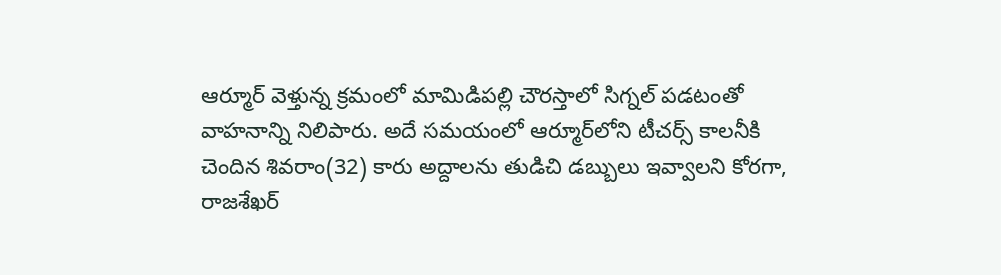ఆర్మూర్‌ వెళ్తున్న క్రమంలో మామిడిపల్లి చౌరస్తాలో సిగ్నల్‌ పడటంతో వాహనాన్ని నిలిపారు. అదే సమయంలో ఆర్మూర్‌లోని టీచర్స్‌ కాలనీకి చెందిన శివరాం(32) కారు అద్దాలను తుడిచి డబ్బులు ఇవ్వాలని కోరగా, రాజశేఖర్‌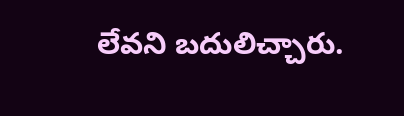లేవని బదులిచ్చారు.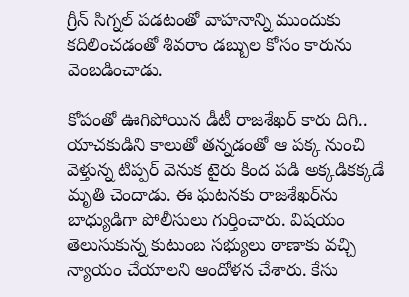గ్రీన్‌ సిగ్నల్‌ పడటంతో వాహనాన్ని ముందుకు కదిలించడంతో శివరాం డబ్బుల కోసం కారును వెంబడించాడు.

కోపంతో ఊగిపోయిన డీటీ రాజశేఖర్‌ కారు దిగి.. యాచకుడిని కాలుతో తన్నడంతో ఆ పక్క నుంచి వెళ్తున్న టిప్పర్‌ వెనుక టైరు కింద పడి అక్కడికక్కడే మృతి చెందాడు. ఈ ఘటనకు రాజశేఖర్‌ను బాధ్యుడిగా పోలీసులు గుర్తించారు. విషయం తెలుసుకున్న కుటుంబ సభ్యులు ఠాణాకు వచ్చి న్యాయం చేయాలని ఆందోళన చేశారు. కేసు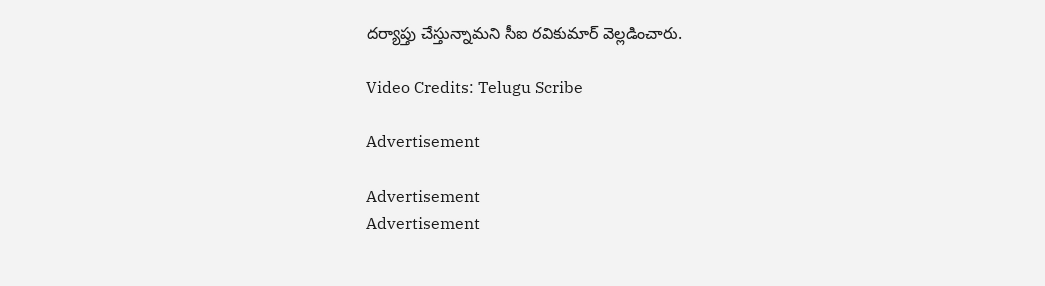దర్యాప్తు చేస్తున్నామని సీఐ రవికుమార్‌ వెల్లడించారు.

Video Credits: Telugu Scribe

Advertisement

Advertisement
Advertisement